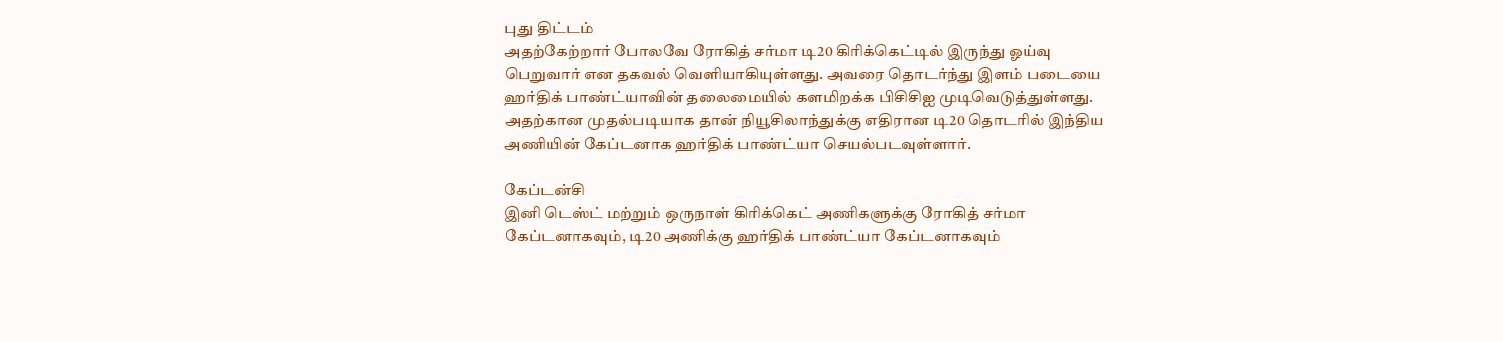புது திட்டம்
அதற்கேற்றார் போலவே ரோகித் சர்மா டி20 கிரிக்கெட்டில் இருந்து ஓய்வு பெறுவார் என தகவல் வெளியாகியுள்ளது. அவரை தொடர்ந்து இளம் படையை ஹர்திக் பாண்ட்யாவின் தலைமையில் களமிறக்க பிசிசிஐ முடிவெடுத்துள்ளது. அதற்கான முதல்படியாக தான் நியூசிலாந்துக்கு எதிரான டி20 தொடரில் இந்திய அணியின் கேப்டனாக ஹர்திக் பாண்ட்யா செயல்படவுள்ளார்.

கேப்டன்சி
இனி டெஸ்ட் மற்றும் ஒருநாள் கிரிக்கெட் அணிகளுக்கு ரோகித் சர்மா கேப்டனாகவும், டி20 அணிக்கு ஹர்திக் பாண்ட்யா கேப்டனாகவும்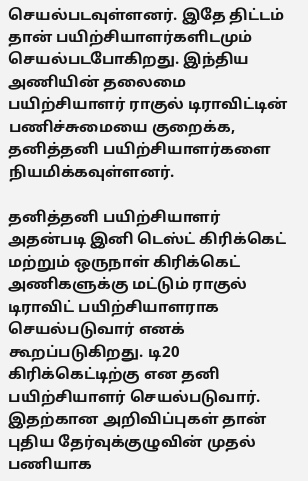செயல்படவுள்ளனர். இதே திட்டம் தான் பயிற்சியாளர்களிடமும் செயல்படபோகிறது. இந்திய அணியின் தலைமை பயிற்சியாளர் ராகுல் டிராவிட்டின் பணிச்சுமையை குறைக்க, தனித்தனி பயிற்சியாளர்களை நியமிக்கவுள்ளனர்.

தனித்தனி பயிற்சியாளர்
அதன்படி இனி டெஸ்ட் கிரிக்கெட் மற்றும் ஒருநாள் கிரிக்கெட் அணிகளுக்கு மட்டும் ராகுல் டிராவிட் பயிற்சியாளராக செயல்படுவார் எனக் கூறப்படுகிறது. டி20 கிரிக்கெட்டிற்கு என தனி பயிற்சியாளர் செயல்படுவார். இதற்கான அறிவிப்புகள் தான் புதிய தேர்வுக்குழுவின் முதல் பணியாக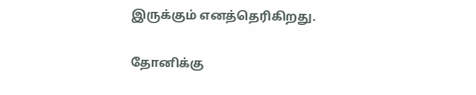இருக்கும் எனத்தெரிகிறது.

தோனிக்கு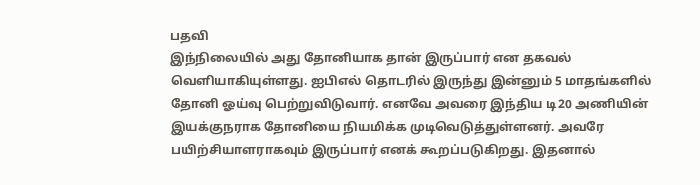பதவி
இந்நிலையில் அது தோனியாக தான் இருப்பார் என தகவல் வெளியாகியுள்ளது. ஐபிஎல் தொடரில் இருந்து இன்னும் 5 மாதங்களில் தோனி ஓய்வு பெற்றுவிடுவார். எனவே அவரை இந்திய டி20 அணியின் இயக்குநராக தோனியை நியமிக்க முடிவெடுத்துள்ளனர். அவரே பயிற்சியாளராகவும் இருப்பார் எனக் கூறப்படுகிறது. இதனால்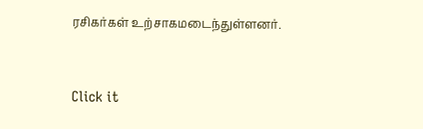ரசிகர்கள் உற்சாகமடைந்துள்ளனர்.


Click it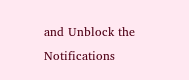and Unblock the Notifications